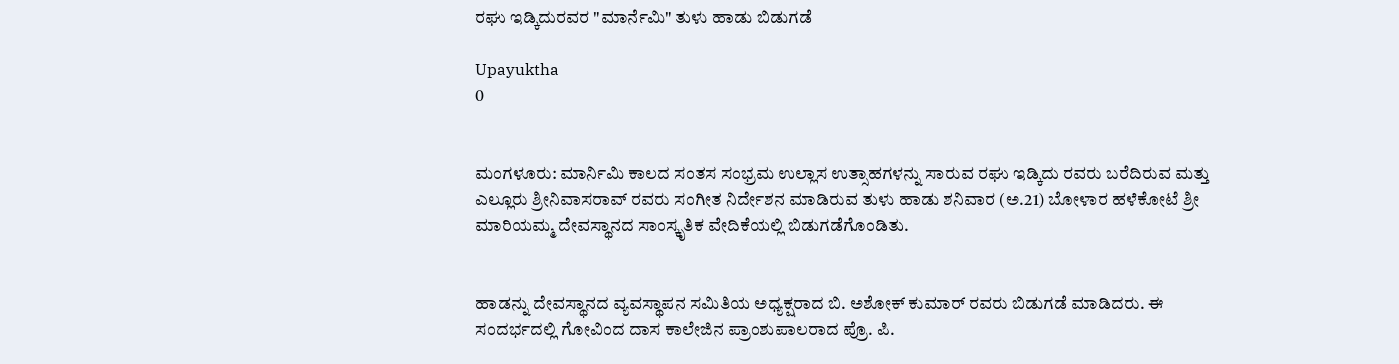ರಘು ಇಡ್ಕಿದುರವರ "ಮಾರ್ನೆಮಿ" ತುಳು ಹಾಡು ಬಿಡುಗಡೆ

Upayuktha
0


ಮಂಗಳೂರು: ಮಾರ್ನಿಮಿ ಕಾಲದ ಸಂತಸ ಸಂಭ್ರಮ ಉಲ್ಲಾಸ ಉತ್ಸಾಹಗಳನ್ನು ಸಾರುವ ರಘು ಇಡ್ಕಿದು ರವರು ಬರೆದಿರುವ ಮತ್ತು ಎಲ್ಲೂರು ಶ್ರೀನಿವಾಸರಾವ್ ರವರು ಸಂಗೀತ ನಿರ್ದೇಶನ ಮಾಡಿರುವ ತುಳು ಹಾಡು ಶನಿವಾರ (ಅ.21) ಬೋಳಾರ ಹಳೆಕೋಟೆ ಶ್ರೀ ಮಾರಿಯಮ್ಮ ದೇವಸ್ಥಾನದ ಸಾಂಸ್ಕೃತಿಕ ವೇದಿಕೆಯಲ್ಲಿ ಬಿಡುಗಡೆಗೊಂಡಿತು.


ಹಾಡನ್ನು ದೇವಸ್ಥಾನದ ವ್ಯವಸ್ಥಾಪನ ಸಮಿತಿಯ ಅಧ್ಯಕ್ಷರಾದ ಬಿ. ಅಶೋಕ್ ಕುಮಾರ್ ರವರು ಬಿಡುಗಡೆ ಮಾಡಿದರು. ಈ ಸಂದರ್ಭದಲ್ಲಿ ಗೋವಿಂದ ದಾಸ ಕಾಲೇಜಿನ ಪ್ರಾಂಶುಪಾಲರಾದ ಪ್ರೊ. ಪಿ.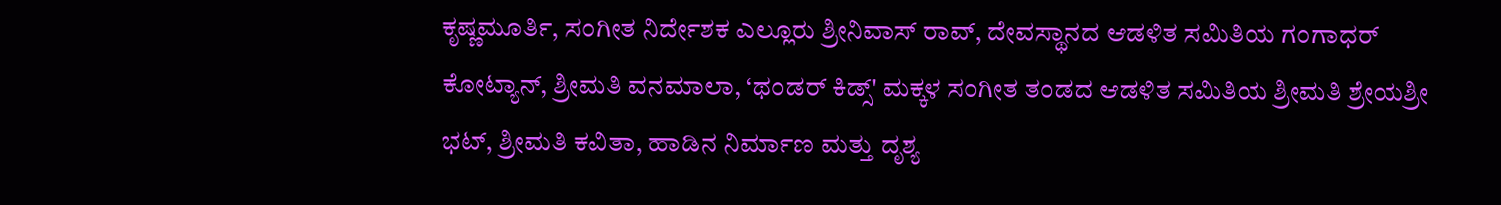ಕೃಷ್ಣಮೂರ್ತಿ, ಸಂಗೀತ ನಿರ್ದೇಶಕ ಎಲ್ಲೂರು ಶ್ರೀನಿವಾಸ್ ರಾವ್, ದೇವಸ್ಥಾನದ ಆಡಳಿತ ಸಮಿತಿಯ ಗಂಗಾಧರ್ ಕೋಟ್ಯಾನ್, ಶ್ರೀಮತಿ ವನಮಾಲಾ, ‘ಥಂಡರ್ ಕಿಡ್ಸ್' ಮಕ್ಕಳ ಸಂಗೀತ ತಂಡದ ಆಡಳಿತ ಸಮಿತಿಯ ಶ್ರೀಮತಿ ಶ್ರೇಯಶ್ರೀ ಭಟ್, ಶ್ರೀಮತಿ ಕವಿತಾ, ಹಾಡಿನ ನಿರ್ಮಾಣ ಮತ್ತು ದೃಶ್ಯ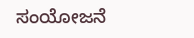ಸಂಯೋಜನೆ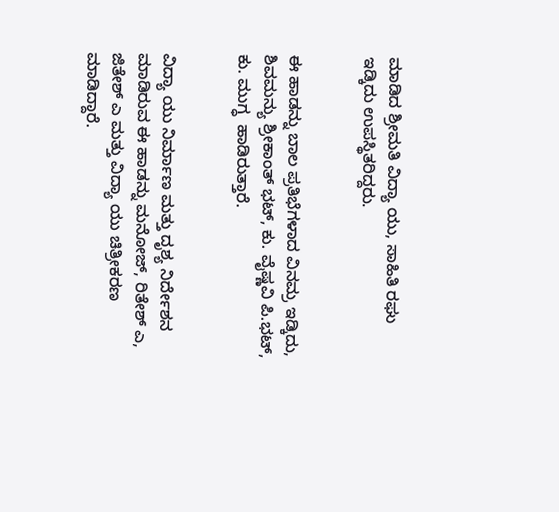ಮಾಡಿದ ಶ್ರೀಮತಿ ವಿದ್ಯಾ ಯು, ಸಾಹಿತಿ ರಘು ಇಡ್ಕಿದು ಉಪಸ್ಥಿತರಿದ್ದರು.


ಈ ಹಾಡನ್ನು ಬಾಲ ಪ್ರತಿಭೆಗಳಾದ ವಿನಮ್ರ ಇಡ್ಕಿದು, ಶಿವಮನ್ಯು ಶ್ರೀಕಾಂತ್ ಭಟ್, ಕು. ವೈಷ್ಣವಿ ಪಿ.ಭಟ್, ಕು. ಮುಗ್ಧ  ಹಾಡಿರುತ್ತಾರೆ.


ವಿದ್ಯಾ ಯು ನಿರ್ಮಾಣ ಮತ್ತು ದೃಶ್ಯ ನಿರ್ದೇಶನ ಮಾಡಿರುವ ಈ ಹಾಡನ್ನು ಮನೋಜ್, ರಿತೇಶ್ ಎ, ಜಿತೇಶ್ ಎ ಮತ್ತು ವಿದ್ಯಾ ಯು ಚಿತ್ರೀಕರಣ ಮಾಡಿದ್ದಾರೆ.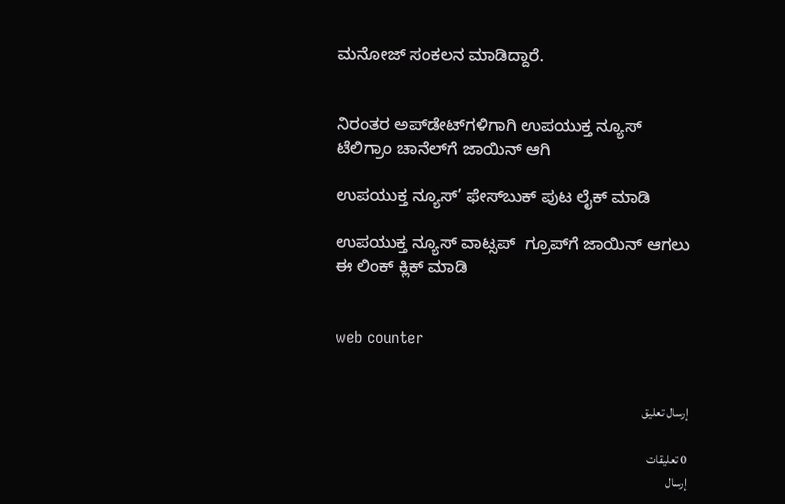ಮನೋಜ್ ಸಂಕಲನ ಮಾಡಿದ್ದಾರೆ.


ನಿರಂತರ ಅಪ್‌ಡೇಟ್‌ಗಳಿಗಾಗಿ ಉಪಯುಕ್ತ ನ್ಯೂಸ್‌ ಟೆಲಿಗ್ರಾಂ ಚಾನೆಲ್‌ಗೆ ಜಾಯಿನ್‌ ಆಗಿ

ಉಪಯುಕ್ತ ನ್ಯೂಸ್‌’ ಫೇಸ್‌ಬುಕ್ ಪುಟ ಲೈಕ್ ಮಾಡಿ

ಉಪಯುಕ್ತ ನ್ಯೂಸ್‌ ವಾಟ್ಸಪ್‌  ಗ್ರೂಪ್‌ಗೆ ಜಾಯಿನ್ ಆಗಲು ಈ ಲಿಂಕ್ ಕ್ಲಿಕ್ ಮಾಡಿ


web counter


إرسال تعليق

0 تعليقات
إرسال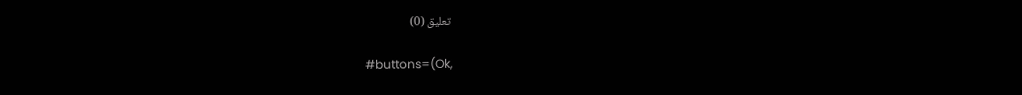تعليق (0)

#buttons=(Ok,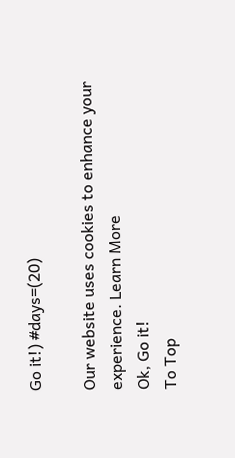Go it!) #days=(20)

Our website uses cookies to enhance your experience. Learn More
Ok, Go it!
To Top